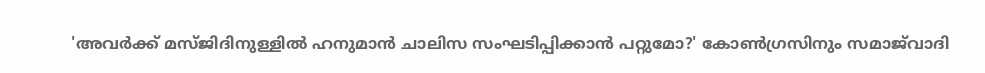'അവർക്ക് മസ്ജിദിനുള്ളിൽ ഹനുമാൻ ചാലിസ സംഘടിപ്പിക്കാൻ പറ്റുമോ?' കോൺഗ്രസിനും സമാജ്‌വാദി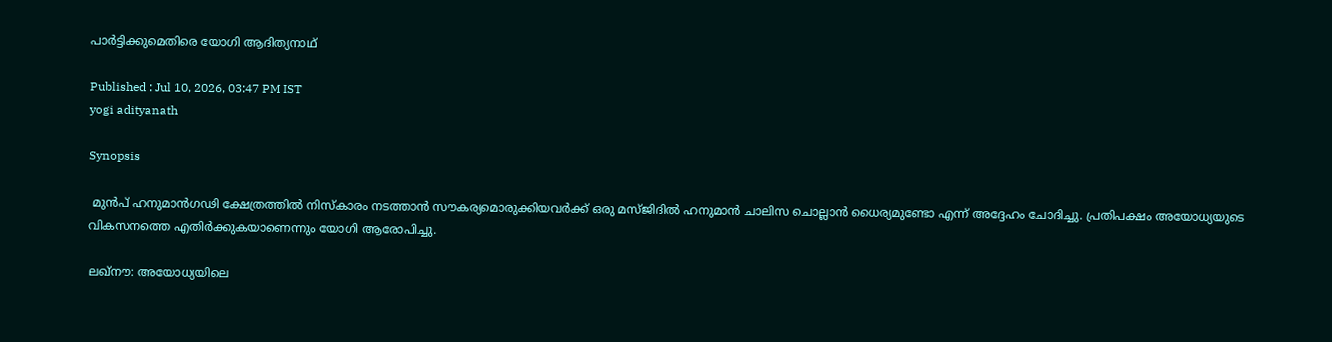പാർട്ടിക്കുമെതിരെ യോഗി ആദിത്യനാഥ്

Published : Jul 10, 2026, 03:47 PM IST
yogi adityanath

Synopsis

 മുൻപ് ഹനുമാൻഗഢി ക്ഷേത്രത്തിൽ നിസ്കാരം നടത്താൻ സൗകര്യമൊരുക്കിയവർക്ക് ഒരു മസ്ജിദിൽ ഹനുമാൻ ചാലിസ ചൊല്ലാൻ ധൈര്യമുണ്ടോ എന്ന് അദ്ദേഹം ചോദിച്ചു. പ്രതിപക്ഷം അയോധ്യയുടെ വികസനത്തെ എതിർക്കുകയാണെന്നും യോഗി ആരോപിച്ചു.

ലഖ്നൗ: അയോധ്യയിലെ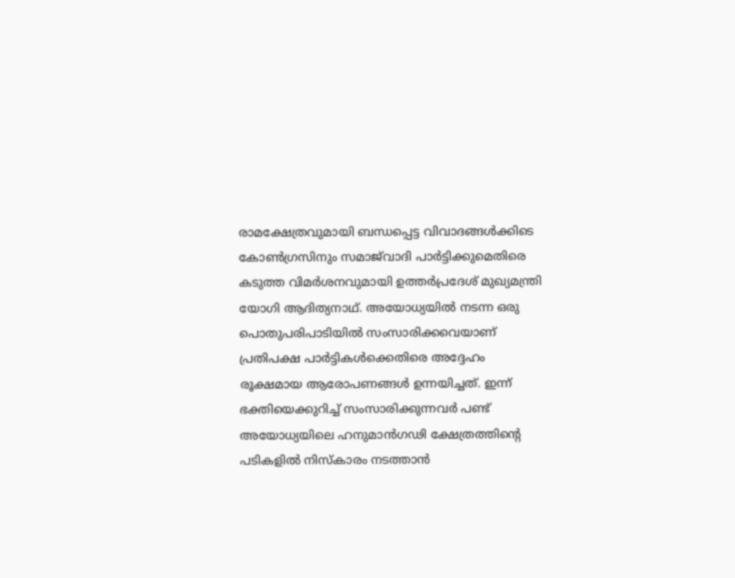രാമക്ഷേത്രവുമായി ബന്ധപ്പെട്ട വിവാദങ്ങൾക്കിടെ കോൺഗ്രസിനും സമാജ്‌വാദി പാർട്ടിക്കുമെതിരെ കടുത്ത വിമർശനവുമായി ഉത്തർപ്രദേശ് മുഖ്യമന്ത്രി യോഗി ആദിത്യനാഥ്. അയോധ്യയിൽ നടന്ന ഒരു പൊതുപരിപാടിയിൽ സംസാരിക്കവെയാണ് പ്രതിപക്ഷ പാർട്ടികൾക്കെതിരെ അദ്ദേഹം രൂക്ഷമായ ആരോപണങ്ങൾ ഉന്നയിച്ചത്. ഇന്ന് ഭക്തിയെക്കുറിച്ച് സംസാരിക്കുന്നവർ പണ്ട് അയോധ്യയിലെ ഹനുമാൻഗഢി ക്ഷേത്രത്തിന്റെ പടികളിൽ നിസ്കാരം നടത്താൻ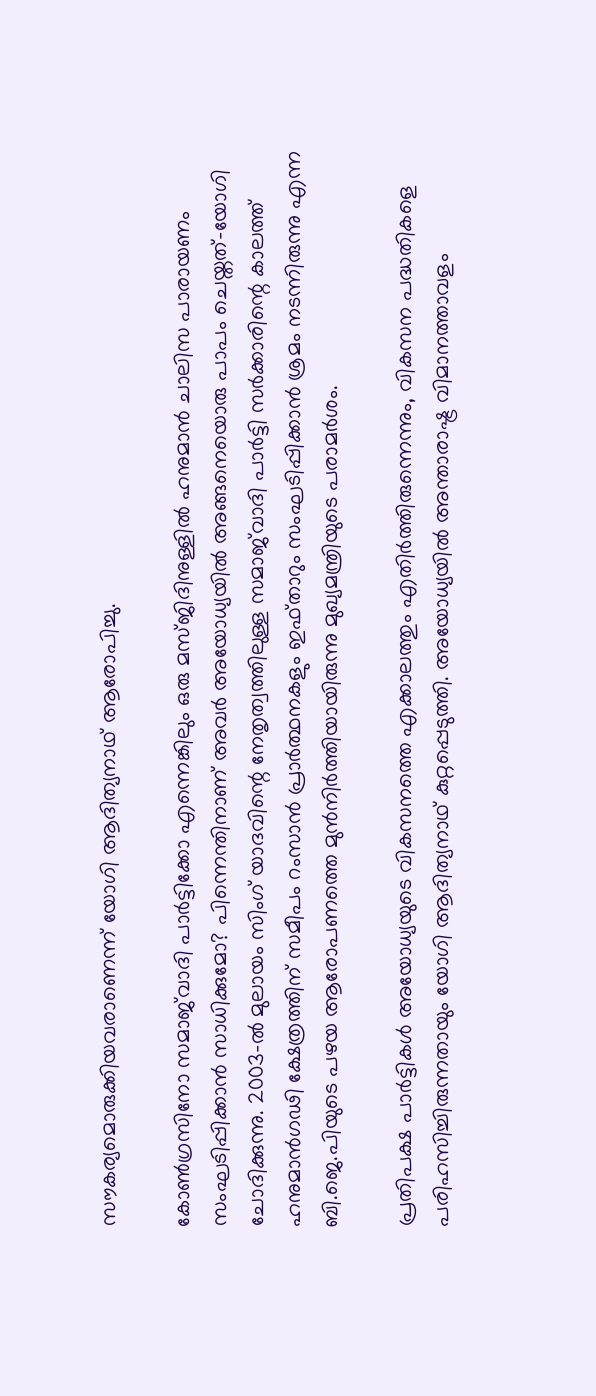സൗകര്യമൊരുക്കിയവരാണെന്ന് യോഗി ആദിത്യനാഥ് ആരോപിച്ചു.

കോൺഗ്രസിനോ സമാജ്‌വാദി പാർട്ടിക്കോ എന്നെങ്കിലും ഒരു മസ്ജിദിനുള്ളിൽ ഹനുമാൻ ചാലിസ പാരായണം സംഘടിപ്പിക്കാൻ സാധിക്കുമോ? പിന്നെന്തിനാണ് അവർ അയോധ്യയിൽ അങ്ങനെയൊരു പാപം ചെയ്തത്-യോഗി ചോദിക്കുന്നു. 2003-ൽ മുലായം സിംഗ് യാദവിന്റെ നേതൃത്വത്തിലുള്ള സമാജ്‌വാദി പാർട്ടി സർക്കാരിന്റെ കാലത്ത് ഹനുമാൻഗഢി ക്ഷേത്രത്തിന് സമീപം റംസാൻ പ്രാർത്ഥനകളും ഇഫ്താറും സംഘടിപ്പിക്കാൻ ശ്രമം നടന്നിരുന്നു എന്ന ബി.ജെ.പിയുടെ പഴയ ആരോപണത്തെ മുൻനിർത്തിയായിരുന്നു മുഖ്യമന്ത്രിയുടെ പരാമർശം.

പ്രതിപക്ഷ പാർട്ടികൾ അയോധ്യയുടെ വികസനത്തെ എക്കാലത്തും എതിർത്തിരുന്നെന്നും, വികസന പദ്ധതികളെ പരിഹസിച്ചിരുന്നതായും യോഗി ആദിത്യനാഥ് കുറ്റപ്പെടുത്തി. അയോധ്യയിൽ അന്താരാഷ്ട്ര വിമാനത്താവളം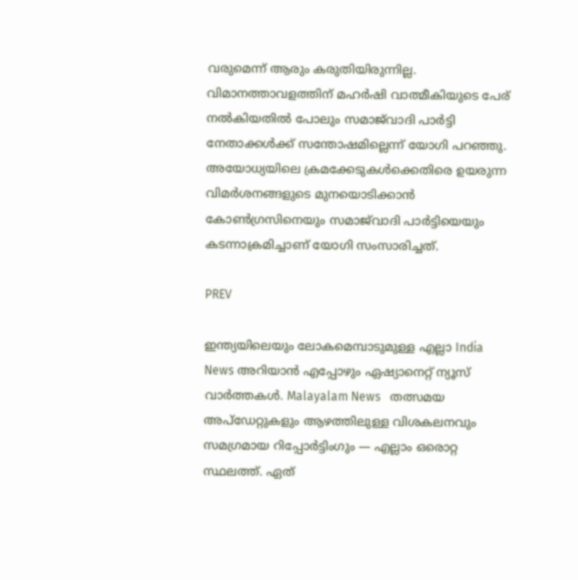വരുമെന്ന് ആരും കരുതിയിരുന്നില്ല. വിമാനത്താവളത്തിന് മഹർഷി വാത്മീകിയുടെ പേര് നൽകിയതിൽ പോലും സമാജ്‌വാദി പാർട്ടി നേതാക്കൾക്ക് സന്തോഷമില്ലെന്ന് യോഗി പറഞ്ഞു. അയോധ്യയിലെ ക്രമക്കേടുകൾക്കെതിരെ ഉയരുന്ന വിമർശനങ്ങളുടെ മുനയൊടിക്കാൻ കോൺഗ്രസിനെയും സമാജ്‌വാദി പാർട്ടിയെയും കടന്നാക്രമിച്ചാണ് യോഗി സംസാരിച്ചത്.

PREV

ഇന്ത്യയിലെയും ലോകമെമ്പാടുമുള്ള എല്ലാ India News അറിയാൻ എപ്പോഴും ഏഷ്യാനെറ്റ് ന്യൂസ് വാർത്തകൾ. Malayalam News   തത്സമയ അപ്‌ഡേറ്റുകളും ആഴത്തിലുള്ള വിശകലനവും സമഗ്രമായ റിപ്പോർട്ടിംഗും — എല്ലാം ഒരൊറ്റ സ്ഥലത്ത്. ഏത്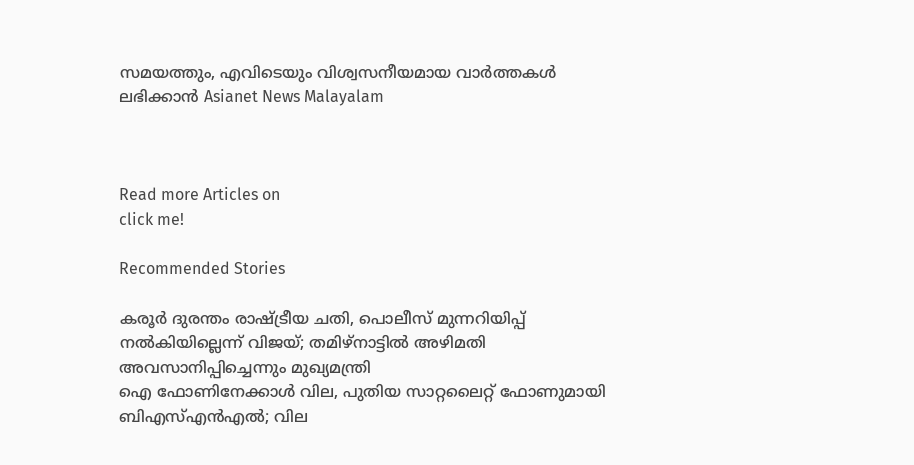സമയത്തും, എവിടെയും വിശ്വസനീയമായ വാർത്തകൾ ലഭിക്കാൻ Asianet News Malayalam



Read more Articles on
click me!

Recommended Stories

കരൂർ ദുരന്തം രാഷ്ട്രീയ ചതി, പൊലീസ് മുന്നറിയിപ്പ് നൽകിയില്ലെന്ന് വിജയ്; തമിഴ്നാട്ടിൽ അഴിമതി അവസാനിപ്പിച്ചെന്നും മുഖ്യമന്ത്രി
ഐ ഫോണിനേക്കാൾ വില, പുതിയ സാറ്റലൈറ്റ് ഫോണുമായി ബിഎസ്എൻഎൽ; വില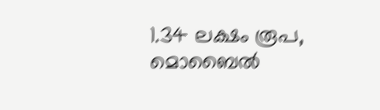1.34 ലക്ഷം രൂപ, മൊബൈൽ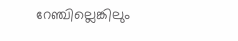റേഞ്ചില്ലെങ്കിലും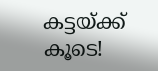കട്ടയ്ക്ക് കൂടെ!